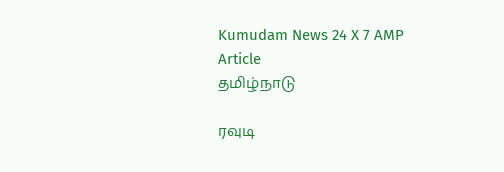Kumudam News 24 X 7 AMP Article
தமிழ்நாடு

ரவுடி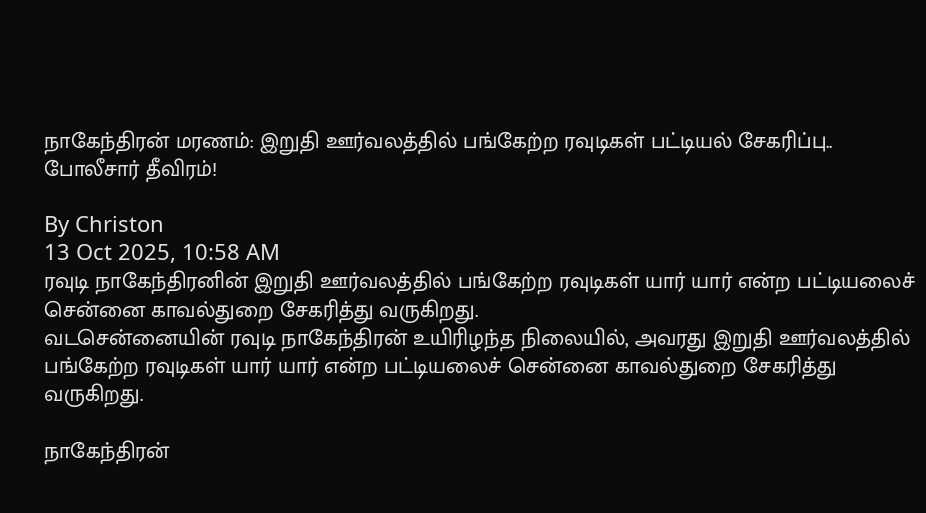நாகேந்திரன் மரணம்: இறுதி ஊர்வலத்தில் பங்கேற்ற ரவுடிகள் பட்டியல் சேகரிப்பு.. போலீசார் தீவிரம்!

By Christon
13 Oct 2025, 10:58 AM
ரவுடி நாகேந்திரனின் இறுதி ஊர்வலத்தில் பங்கேற்ற ரவுடிகள் யார் யார் என்ற பட்டியலைச் சென்னை காவல்துறை சேகரித்து வருகிறது.
வடசென்னையின் ரவுடி நாகேந்திரன் உயிரிழந்த நிலையில், அவரது இறுதி ஊர்வலத்தில் பங்கேற்ற ரவுடிகள் யார் யார் என்ற பட்டியலைச் சென்னை காவல்துறை சேகரித்து வருகிறது.

நாகேந்திரன்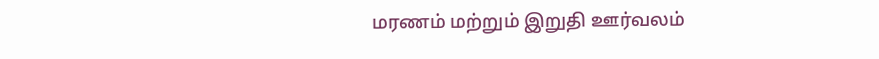மரணம் மற்றும் இறுதி ஊர்வலம்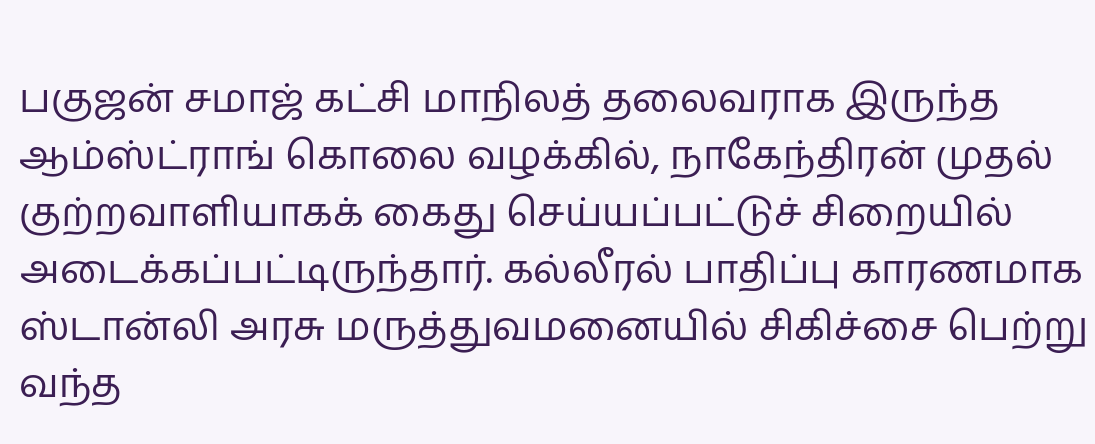பகுஜன் சமாஜ் கட்சி மாநிலத் தலைவராக இருந்த ஆம்ஸ்ட்ராங் கொலை வழக்கில், நாகேந்திரன் முதல் குற்றவாளியாகக் கைது செய்யப்பட்டுச் சிறையில் அடைக்கப்பட்டிருந்தார். கல்லீரல் பாதிப்பு காரணமாக ஸ்டான்லி அரசு மருத்துவமனையில் சிகிச்சை பெற்று வந்த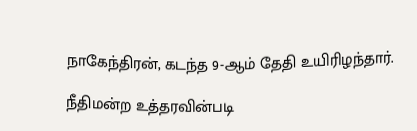நாகேந்திரன், கடந்த 9-ஆம் தேதி உயிரிழந்தார்.

நீதிமன்ற உத்தரவின்படி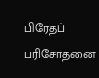பிரேதப் பரிசோதனை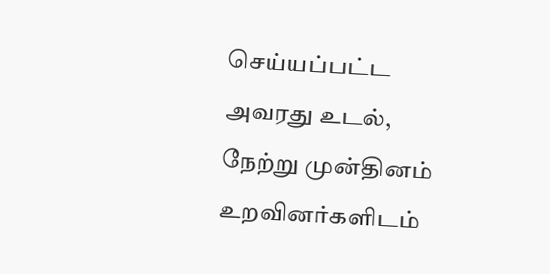செய்யப்பட்ட அவரது உடல், நேற்று முன்தினம் உறவினர்களிடம்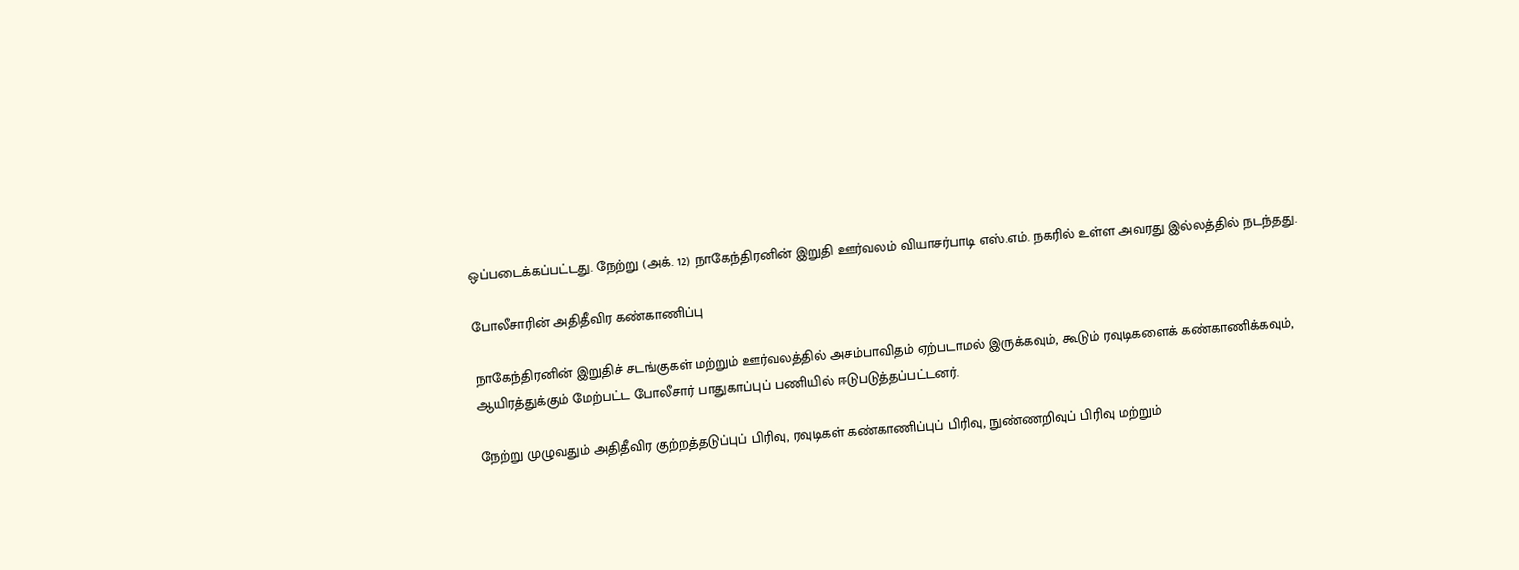ஒப்படைக்கப்பட்டது. நேற்று (அக். 12) நாகேந்திரனின் இறுதி ஊர்வலம் வியாசர்பாடி எஸ்.எம். நகரில் உள்ள அவரது இல்லத்தில் நடந்தது.

போலீசாரின் அதிதீவிர கண்காணிப்பு

நாகேந்திரனின் இறுதிச் சடங்குகள் மற்றும் ஊர்வலத்தில் அசம்பாவிதம் ஏற்படாமல் இருக்கவும், கூடும் ரவுடிகளைக் கண்காணிக்கவும், ஆயிரத்துக்கும் மேற்பட்ட போலீசார் பாதுகாப்புப் பணியில் ஈடுபடுத்தப்பட்டனர்.

நேற்று முழுவதும் அதிதீவிர குற்றத்தடுப்புப் பிரிவு, ரவுடிகள் கண்காணிப்புப் பிரிவு, நுண்ணறிவுப் பிரிவு மற்றும்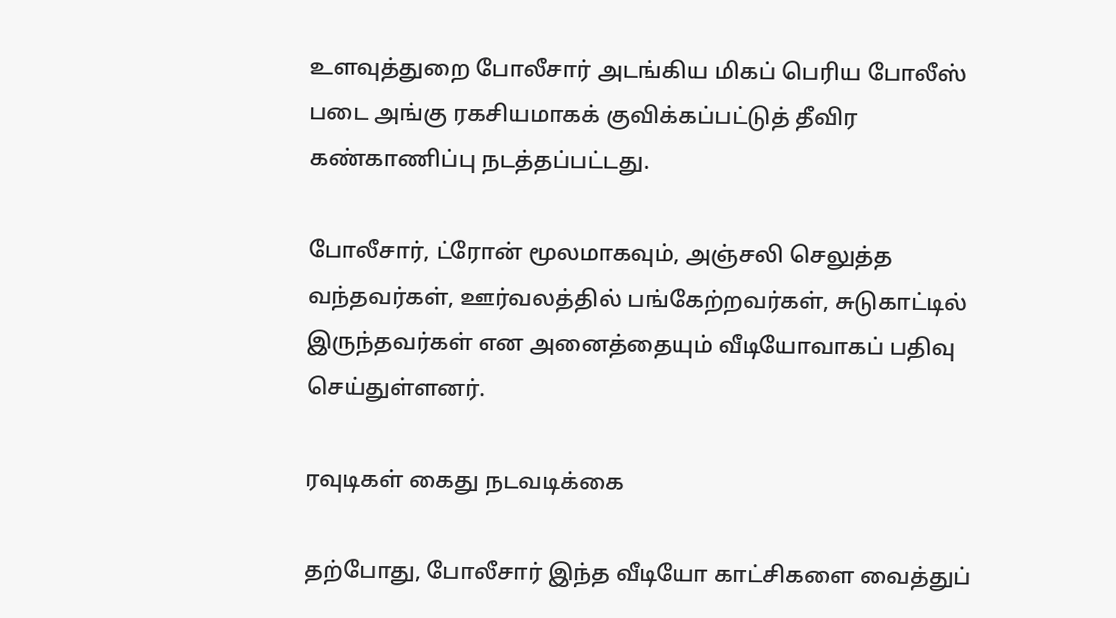உளவுத்துறை போலீசார் அடங்கிய மிகப் பெரிய போலீஸ் படை அங்கு ரகசியமாகக் குவிக்கப்பட்டுத் தீவிர கண்காணிப்பு நடத்தப்பட்டது.

போலீசார், ட்ரோன் மூலமாகவும், அஞ்சலி செலுத்த வந்தவர்கள், ஊர்வலத்தில் பங்கேற்றவர்கள், சுடுகாட்டில் இருந்தவர்கள் என அனைத்தையும் வீடியோவாகப் பதிவு செய்துள்ளனர்.

ரவுடிகள் கைது நடவடிக்கை

தற்போது, போலீசார் இந்த வீடியோ காட்சிகளை வைத்துப்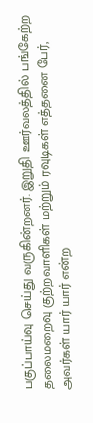பகுப்பாய்வு செய்து வருகின்றனர். இறுதி ஊர்வலத்தில் பங்கேற்ற தலைமறைவு குற்றவாளிகள் மற்றும் ரவுடிகள் எத்தனை பேர், அவர்கள் யார் யார் என்ற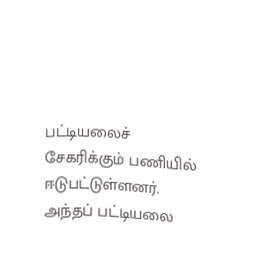பட்டியலைச் சேகரிக்கும் பணியில் ஈடுபட்டுள்ளனர். அந்தப் பட்டியலை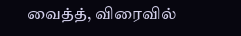வைத்த், விரைவில்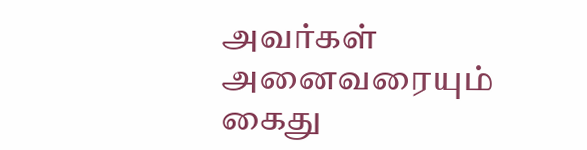அவர்கள் அனைவரையும் கைது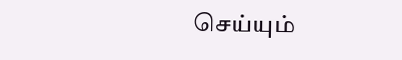செய்யும்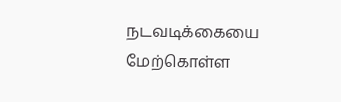நடவடிக்கையை மேற்கொள்ள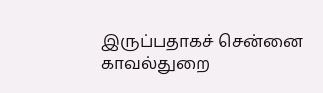இருப்பதாகச் சென்னை காவல்துறை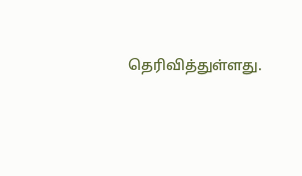தெரிவித்துள்ளது.